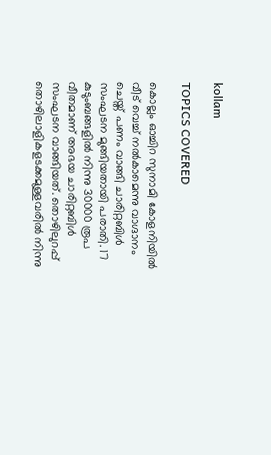kollam

TOPICS COVERED

കൊല്ലം ഓച്ചിറ സുനാമി കോളനിയില്‍ വീട് വെച്ച് നല്‍കാമെന്നു വാഗ്ദാനം ചെയ്ത് പണം വാങ്ങി ചാരിറ്റബിള്‍ സംഘടന മുങ്ങിയതായി പരാതി. 17 കുടുംബങ്ങളില്‍ നിന്നു 30000 രൂപ വീതമാണ് അഭയ ചാരിറ്റബിള്‍ സംഘടന വാങ്ങിയത്. തൊഴിലുറപ്പ് തൊഴിലാളികളടക്കമുള്ളവരില്‍ നിന്നു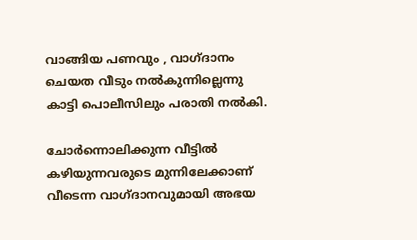വാങ്ങിയ പണവും , വാഗ്ദാനം ചെയത വീടും നല്‍കുന്നില്ലെന്നു കാട്ടി പൊലീസിലും പരാതി നല്‍കി.

ചോര്‍ന്നൊലിക്കുന്ന വീട്ടില്‍ കഴിയുന്നവരുടെ മുന്നിലേക്കാണ് വീടെന്ന വാഗ്ദാനവുമായി അഭയ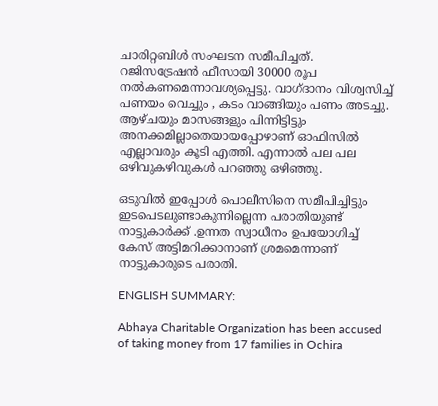ചാരിറ്റബിള്‍ സംഘടന സമീപിച്ചത്. റജിസട്രേഷന്‍ ഫീസായി 30000 രൂപ നല്‍കണമെന്നാവശ്യപ്പെട്ടു. വാഗ്ദാനം വിശ്വസിച്ച് പണയം വെച്ചും , കടം വാങ്ങിയും പണം അടച്ചു. ആഴ്ചയും മാസങ്ങളും പിന്നിട്ടിട്ടും അനക്കമില്ലാതെയായപ്പോഴാണ് ഓഫിസില്‍ എല്ലാവരും കൂടി എത്തി. എന്നാല്‍ പല പല ഒഴിവുകഴിവുകള്‍ പറഞ്ഞു ഒഴിഞ്ഞു.

ഒടുവില്‍ ഇപ്പോള്‍ പൊലീസിനെ സമീപിച്ചിട്ടും ഇടപെടലുണ്ടാകുന്നില്ലെന്ന പരാതിയുണ്ട് നാട്ടുകാര്‍ക്ക് .ഉന്നത സ്വാധീനം ഉപയോഗിച്ച് കേസ് അട്ടിമറിക്കാനാണ് ശ്രമമെന്നാണ് നാട്ടുകാരുടെ പരാതി.

ENGLISH SUMMARY:

Abhaya Charitable Organization has been accused of taking money from 17 families in Ochira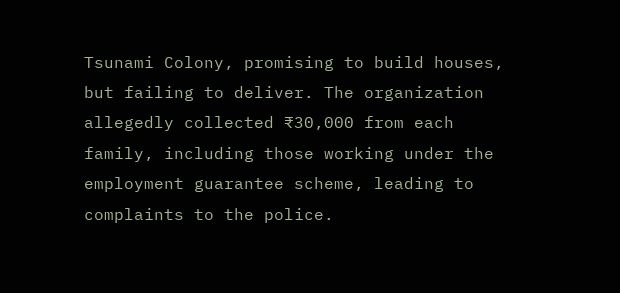Tsunami Colony, promising to build houses, but failing to deliver. The organization allegedly collected ₹30,000 from each family, including those working under the employment guarantee scheme, leading to complaints to the police.